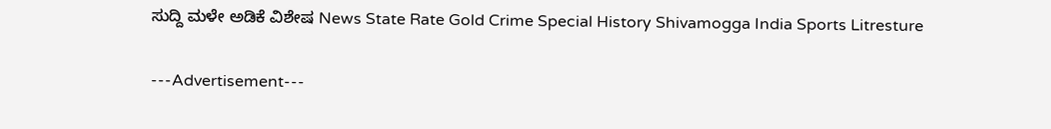ಸುದ್ದಿ ಮಳೇ ಅಡಿಕೆ ವಿಶೇಷ News State Rate Gold Crime Special History Shivamogga India Sports Litresture

---Advertisement---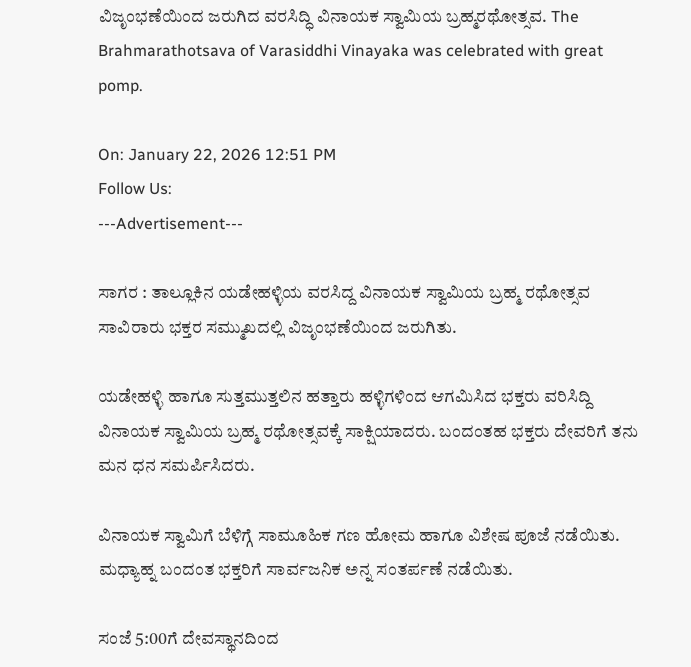ವಿಜೃಂಭಣೆಯಿಂದ ಜರುಗಿದ ವರಸಿದ್ಧಿ ವಿನಾಯಕ ಸ್ವಾಮಿಯ ಬ್ರಹ್ಮರಥೋತ್ಸವ. The Brahmarathotsava of Varasiddhi Vinayaka was celebrated with great pomp.

On: January 22, 2026 12:51 PM
Follow Us:
---Advertisement---

ಸಾಗರ : ತಾಲ್ಲೂಕಿನ ಯಡೇಹಳ್ಳಿಯ ವರಸಿದ್ದ ವಿನಾಯಕ ಸ್ವಾಮಿಯ ಬ್ರಹ್ಮ ರಥೋತ್ಸವ ಸಾವಿರಾರು ಭಕ್ತರ ಸಮ್ಮುಖದಲ್ಲಿ ವಿಜೃಂಭಣೆಯಿಂದ ಜರುಗಿತು.

ಯಡೇಹಳ್ಳಿ ಹಾಗೂ ಸುತ್ತಮುತ್ತಲಿನ ಹತ್ತಾರು ಹಳ್ಳಿಗಳಿಂದ ಆಗಮಿಸಿದ ಭಕ್ತರು ವರಿಸಿದ್ದಿ ವಿನಾಯಕ ಸ್ವಾಮಿಯ ಬ್ರಹ್ಮ ರಥೋತ್ಸವಕ್ಕೆ ಸಾಕ್ಷಿಯಾದರು. ಬಂದಂತಹ ಭಕ್ತರು ದೇವರಿಗೆ ತನು ಮನ ಧನ ಸಮರ್ಪಿಸಿದರು.

ವಿನಾಯಕ ಸ್ವಾಮಿಗೆ ಬೆಳಿಗ್ಗೆ ಸಾಮೂಹಿಕ ಗಣ ಹೋಮ ಹಾಗೂ ವಿಶೇಷ ಪೂಜೆ ನಡೆಯಿತು. ಮಧ್ಯಾಹ್ನ ಬಂದಂತ ಭಕ್ತರಿಗೆ ಸಾರ್ವಜನಿಕ ಅನ್ನ ಸಂತರ್ಪಣೆ ನಡೆಯಿತು.

ಸಂಜೆ 5:00ಗೆ ದೇವಸ್ಥಾನದಿಂದ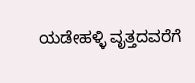ಯಡೇಹಳ್ಳಿ ವೃತ್ತದವರೆಗೆ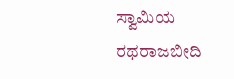ಸ್ವಾಮಿಯ ರಥರಾಜಬೀದಿ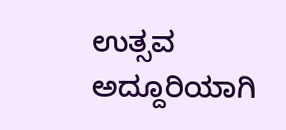ಉತ್ಸವ ಅದ್ದೂರಿಯಾಗಿ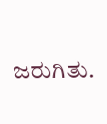ಜರುಗಿತು.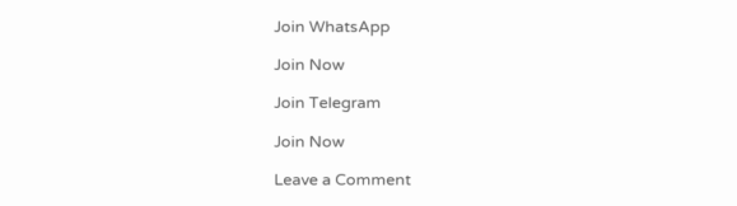Join WhatsApp

Join Now

Join Telegram

Join Now

Leave a Comment